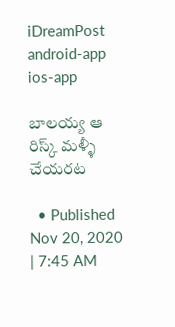iDreamPost
android-app
ios-app

బాలయ్య ఆ రిస్క్ మళ్ళీ చేయరట

  • Published Nov 20, 2020 | 7:45 AM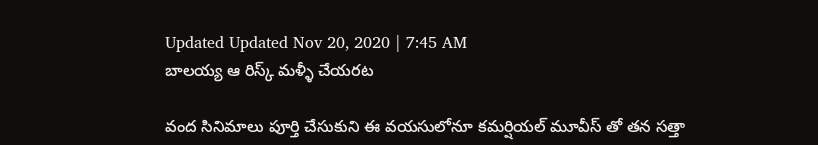Updated Updated Nov 20, 2020 | 7:45 AM
బాలయ్య ఆ రిస్క్ మళ్ళీ చేయరట

వంద సినిమాలు పూర్తి చేసుకుని ఈ వయసులోనూ కమర్షియల్ మూవీస్ తో తన సత్తా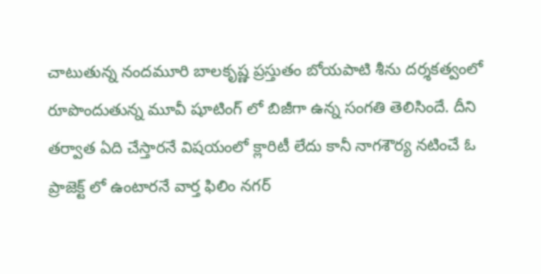చాటుతున్న నందమూరి బాలకృష్ణ ప్రస్తుతం బోయపాటి శీను దర్శకత్వంలో రూపొందుతున్న మూవీ షూటింగ్ లో బిజీగా ఉన్న సంగతి తెలిసిందే. దీని తర్వాత ఏది చేస్తారనే విషయంలో క్లారిటీ లేదు కానీ నాగశౌర్య నటించే ఓ ప్రాజెక్ట్ లో ఉంటారనే వార్త ఫిలిం నగర్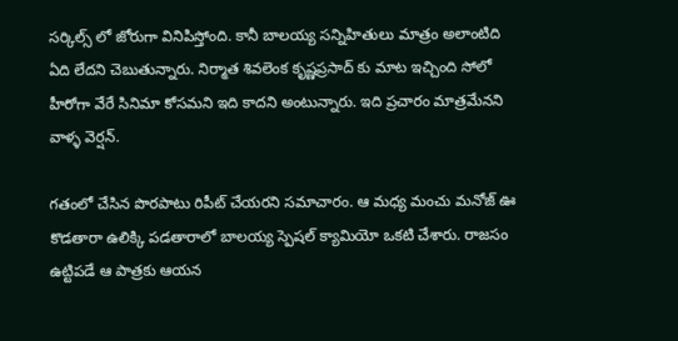సర్కిల్స్ లో జోరుగా వినిపిస్తోంది. కానీ బాలయ్య సన్నిహితులు మాత్రం అలాంటిది ఏది లేదని చెబుతున్నారు. నిర్మాత శివలెంక కృష్ణప్రసాద్ కు మాట ఇచ్చింది సోలో హీరోగా వేరే సినిమా కోసమని ఇది కాదని అంటున్నారు. ఇది ప్రచారం మాత్రమేనని వాళ్ళ వెర్షన్.

గతంలో చేసిన పొరపాటు రిపీట్ చేయరని సమాచారం. ఆ మధ్య మంచు మనోజ్ ఊ కొడతారా ఉలిక్కి పడతారాలో బాలయ్య స్పెషల్ క్యామియో ఒకటి చేశారు. రాజసం ఉట్టిపడే ఆ పాత్రకు ఆయన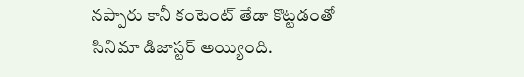నప్పారు కానీ కంటెంట్ తేడా కొట్టడంతో సినిమా డిజాస్టర్ అయ్యింది.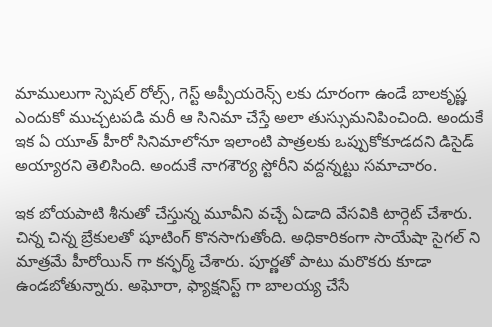మాములుగా స్పెషల్ రోల్స్, గెస్ట్ అప్పీయరెన్స్ లకు దూరంగా ఉండే బాలకృష్ణ ఎందుకో ముచ్చటపడి మరీ ఆ సినిమా చేస్తే అలా తుస్సుమనిపించింది. అందుకే ఇక ఏ యూత్ హీరో సినిమాలోనూ ఇలాంటి పాత్రలకు ఒప్పుకోకూడదని డిసైడ్ అయ్యారని తెలిసింది. అందుకే నాగశౌర్య స్టోరీని వద్దన్నట్టు సమాచారం.

ఇక బోయపాటి శీనుతో చేస్తున్న మూవీని వచ్చే ఏడాది వేసవికి టార్గెట్ చేశారు. చిన్న చిన్న బ్రేకులతో షూటింగ్ కొనసాగుతోంది. అధికారికంగా సాయేషా సైగల్ ని మాత్రమే హీరోయిన్ గా కన్ఫర్మ్ చేశారు. పూర్ణతో పాటు మరొకరు కూడా ఉండబోతున్నారు. అఘోరా, ఫ్యాక్షనిస్ట్ గా బాలయ్య చేసే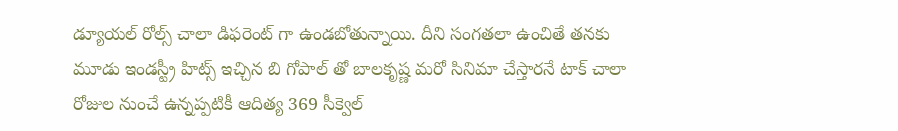డ్యూయల్ రోల్స్ చాలా డిఫరెంట్ గా ఉండబోతున్నాయి. దీని సంగతలా ఉంచితే తనకు మూడు ఇండస్ట్రీ హిట్స్ ఇచ్చిన బి గోపాల్ తో బాలకృష్ణ మరో సినిమా చేస్తారనే టాక్ చాలా రోజుల నుంచే ఉన్నప్పటికీ ఆదిత్య 369 సీక్వెల్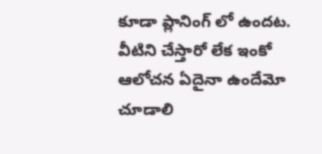కూడా ప్లానింగ్ లో ఉందట. వీటిని చేస్తారో లేక ఇంకో ఆలోచన ఏదైనా ఉందేమో చూడాలి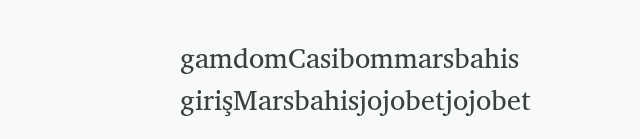gamdomCasibommarsbahis girişMarsbahisjojobetjojobet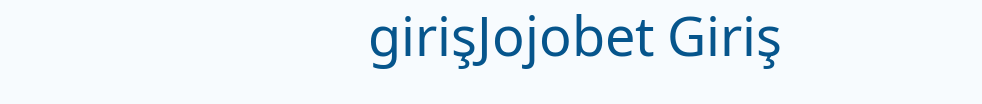girişJojobet Giriş